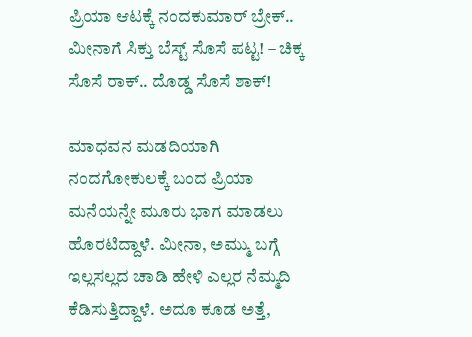ಪ್ರಿಯಾ ಆಟಕ್ಕೆ ನಂದಕುಮಾರ್ ಬ್ರೇಕ್.. ಮೀನಾಗೆ ಸಿಕ್ತು ಬೆಸ್ಟ್ ಸೊಸೆ ಪಟ್ಟ! – ಚಿಕ್ಕ ಸೊಸೆ ರಾಕ್.. ದೊಡ್ಡ ಸೊಸೆ ಶಾಕ್!

ಮಾಧವನ ಮಡದಿಯಾಗಿ ನಂದಗೋಕುಲಕ್ಕೆ ಬಂದ ಪ್ರಿಯಾ ಮನೆಯನ್ನೇ ಮೂರು ಭಾಗ ಮಾಡಲು ಹೊರಟಿದ್ದಾಳೆ. ಮೀನಾ, ಅಮ್ಮು ಬಗ್ಗೆ ಇಲ್ಲಸಲ್ಲದ ಚಾಡಿ ಹೇಳಿ ಎಲ್ಲರ ನೆಮ್ಮದಿ ಕೆಡಿಸುತ್ತಿದ್ದಾಳೆ. ಅದೂ ಕೂಡ ಅತ್ತೆ,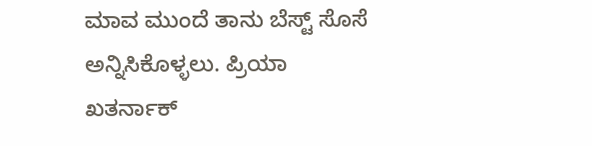ಮಾವ ಮುಂದೆ ತಾನು ಬೆಸ್ಟ್ ಸೊಸೆ ಅನ್ನಿಸಿಕೊಳ್ಳಲು. ಪ್ರಿಯಾ ಖತರ್ನಾಕ್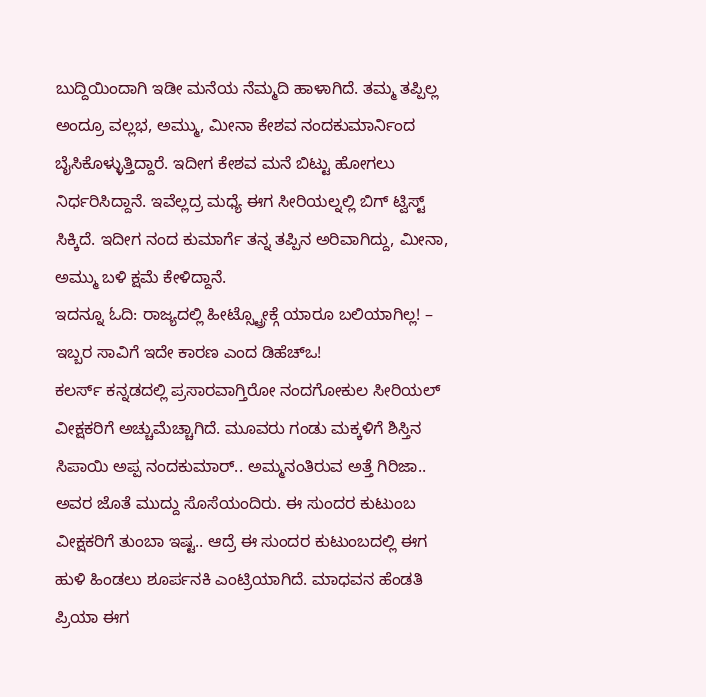ಬುದ್ದಿಯಿಂದಾಗಿ ಇಡೀ ಮನೆಯ ನೆಮ್ಮದಿ ಹಾಳಾಗಿದೆ. ತಮ್ಮ ತಪ್ಪಿಲ್ಲ ಅಂದ್ರೂ ವಲ್ಲಭ, ಅಮ್ಮು, ಮೀನಾ ಕೇಶವ ನಂದಕುಮಾರ್ನಿಂದ ಬೈಸಿಕೊಳ್ಳುತ್ತಿದ್ದಾರೆ. ಇದೀಗ ಕೇಶವ ಮನೆ ಬಿಟ್ಟು ಹೋಗಲು ನಿರ್ಧರಿಸಿದ್ದಾನೆ. ಇವೆಲ್ಲದ್ರ ಮಧ್ಯೆ ಈಗ ಸೀರಿಯಲ್ನಲ್ಲಿ ಬಿಗ್ ಟ್ವಿಸ್ಟ್ ಸಿಕ್ಕಿದೆ. ಇದೀಗ ನಂದ ಕುಮಾರ್ಗೆ ತನ್ನ ತಪ್ಪಿನ ಅರಿವಾಗಿದ್ದು, ಮೀನಾ, ಅಮ್ಮು ಬಳಿ ಕ್ಷಮೆ ಕೇಳಿದ್ದಾನೆ.
ಇದನ್ನೂ ಓದಿ: ರಾಜ್ಯದಲ್ಲಿ ಹೀಟ್ಸ್ಟ್ರೋಕ್ಗೆ ಯಾರೂ ಬಲಿಯಾಗಿಲ್ಲ! – ಇಬ್ಬರ ಸಾವಿಗೆ ಇದೇ ಕಾರಣ ಎಂದ ಡಿಹೆಚ್ಒ!
ಕಲರ್ಸ್ ಕನ್ನಡದಲ್ಲಿ ಪ್ರಸಾರವಾಗ್ತಿರೋ ನಂದಗೋಕುಲ ಸೀರಿಯಲ್ ವೀಕ್ಷಕರಿಗೆ ಅಚ್ಚುಮೆಚ್ಚಾಗಿದೆ. ಮೂವರು ಗಂಡು ಮಕ್ಕಳಿಗೆ ಶಿಸ್ತಿನ ಸಿಪಾಯಿ ಅಪ್ಪ ನಂದಕುಮಾರ್.. ಅಮ್ಮನಂತಿರುವ ಅತ್ತೆ ಗಿರಿಜಾ.. ಅವರ ಜೊತೆ ಮುದ್ದು ಸೊಸೆಯಂದಿರು. ಈ ಸುಂದರ ಕುಟುಂಬ ವೀಕ್ಷಕರಿಗೆ ತುಂಬಾ ಇಷ್ಟ.. ಆದ್ರೆ ಈ ಸುಂದರ ಕುಟುಂಬದಲ್ಲಿ ಈಗ ಹುಳಿ ಹಿಂಡಲು ಶೂರ್ಪನಕಿ ಎಂಟ್ರಿಯಾಗಿದೆ. ಮಾಧವನ ಹೆಂಡತಿ ಪ್ರಿಯಾ ಈಗ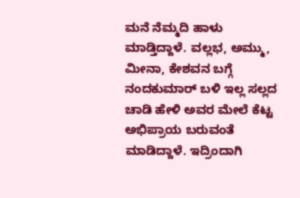ಮನೆ ನೆಮ್ಮದಿ ಹಾಳು ಮಾಡ್ತಿದ್ದಾಳೆ. ವಲ್ಲಭ, ಅಮ್ಮು, ಮೀನಾ, ಕೇಶವನ ಬಗ್ಗೆ ನಂದಕುಮಾರ್ ಬಳಿ ಇಲ್ಲ ಸಲ್ಲದ ಚಾಡಿ ಹೇಳಿ ಅವರ ಮೇಲೆ ಕೆಟ್ಟ ಅಭಿಪ್ರಾಯ ಬರುವಂತೆ ಮಾಡಿದ್ದಾಳೆ. ಇದ್ರಿಂದಾಗಿ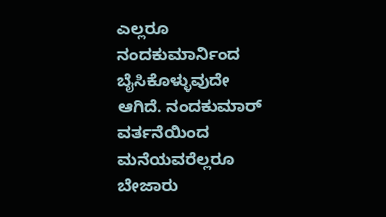ಎಲ್ಲರೂ ನಂದಕುಮಾರ್ನಿಂದ ಬೈಸಿಕೊಳ್ಳುವುದೇ ಆಗಿದೆ. ನಂದಕುಮಾರ್ ವರ್ತನೆಯಿಂದ ಮನೆಯವರೆಲ್ಲರೂ ಬೇಜಾರು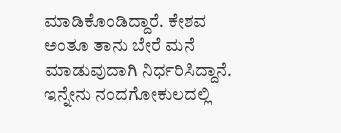ಮಾಡಿಕೊಂಡಿದ್ದಾರೆ. ಕೇಶವ ಅಂತೂ ತಾನು ಬೇರೆ ಮನೆ ಮಾಡುವುದಾಗಿ ನಿರ್ಧರಿಸಿದ್ದಾನೆ. ಇನ್ನೇನು ನಂದಗೋಕುಲದಲ್ಲಿ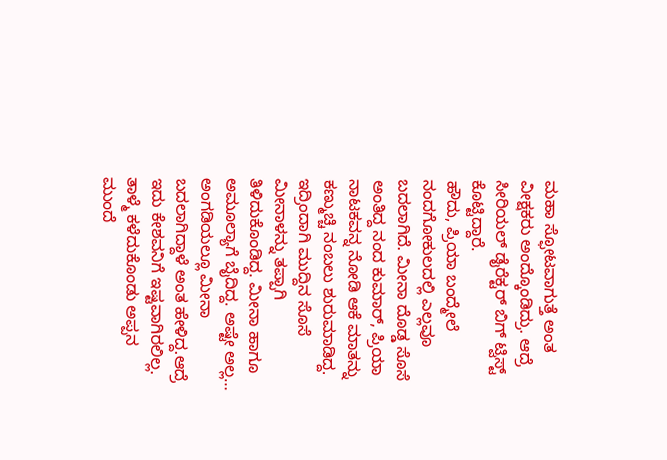ಮಹಾ ಸ್ಫೋಟವಾಗುತ್ತೆ ಅಂತ ವೀಕ್ಷಕರು ಅಂದ್ಕೊಂಡಿದ್ರು. ಆದ್ರೆ ಸೀರಿಯಲ್ ಡೈರೆಕ್ಟರ್ ಬಿಗ್ ಟ್ವಿಸ್ಟ್ ಕೊಟ್ಟಿದ್ದಾರೆ.
ಹೌದು, ಪ್ರಿಯಾ ಬಂದ್ಮೇಲೆ ನಂದಗೋಕುಲದಲ್ಲಿ ಎಲ್ಲವೂ ಬದಲಾಗಿದೆ. ಮೀನಾ ದೊಡ್ಡ ಸೊಸೆ ಅಂತಿದ್ದ ನಂದ ಕುಮಾರ್, ಪ್ರಿಯಾ ನಾಟಕವನ್ನ ನೋಡಿ ಆಕೆ ಮಾತನ್ನು ಕಣ್ಮುಚ್ಚಿ ನಂಬಲು ಶುರುಮಾಡಿದ್ದ. ಇದ್ರಿಂದಾಗಿ ಮುದ್ದಿನ ಸೊಸೆ ಮೀನಾಳನ್ನು ತಪ್ಪಾಗಿ ತಿಳಿದುಕೊಂಡಿದ್ದ. ಮೀನಾ ಹಾಗೂ ಅಮೂಲ್ಯಾಗೆ ಬೈದಿದ್ದ. ಅಷ್ಟೇ ಅಲ್ಲ… ಅಂಗಡಿಯಲ್ಲೂ ಮೀನಾ ಬದಲಾಗಿದ್ದಾಳೆ ಅಂತ ಹೇಳಿದ್ದ.ಆದ್ರೆ ಇದು ಕೇಶವನಿಗೆ ಇಷ್ಟವಾಗಿರಲಿಲ್ಲ. ತಾಳ್ಮೆ ಕಳೆದುಕೊಂಡು ಅಪ್ಪನ ಮುಂದೆ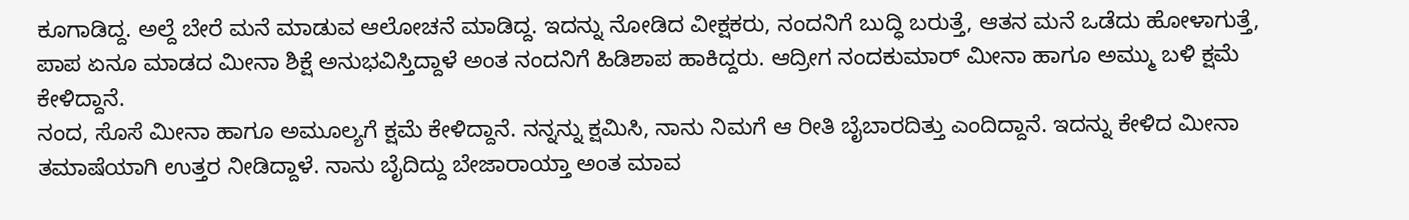ಕೂಗಾಡಿದ್ದ. ಅಲ್ದೆ ಬೇರೆ ಮನೆ ಮಾಡುವ ಆಲೋಚನೆ ಮಾಡಿದ್ದ. ಇದನ್ನು ನೋಡಿದ ವೀಕ್ಷಕರು, ನಂದನಿಗೆ ಬುದ್ಧಿ ಬರುತ್ತೆ, ಆತನ ಮನೆ ಒಡೆದು ಹೋಳಾಗುತ್ತೆ, ಪಾಪ ಏನೂ ಮಾಡದ ಮೀನಾ ಶಿಕ್ಷೆ ಅನುಭವಿಸ್ತಿದ್ದಾಳೆ ಅಂತ ನಂದನಿಗೆ ಹಿಡಿಶಾಪ ಹಾಕಿದ್ದರು. ಆದ್ರೀಗ ನಂದಕುಮಾರ್ ಮೀನಾ ಹಾಗೂ ಅಮ್ಮು ಬಳಿ ಕ್ಷಮೆ ಕೇಳಿದ್ದಾನೆ.
ನಂದ, ಸೊಸೆ ಮೀನಾ ಹಾಗೂ ಅಮೂಲ್ಯಗೆ ಕ್ಷಮೆ ಕೇಳಿದ್ದಾನೆ. ನನ್ನನ್ನು ಕ್ಷಮಿಸಿ, ನಾನು ನಿಮಗೆ ಆ ರೀತಿ ಬೈಬಾರದಿತ್ತು ಎಂದಿದ್ದಾನೆ. ಇದನ್ನು ಕೇಳಿದ ಮೀನಾ ತಮಾಷೆಯಾಗಿ ಉತ್ತರ ನೀಡಿದ್ದಾಳೆ. ನಾನು ಬೈದಿದ್ದು ಬೇಜಾರಾಯ್ತಾ ಅಂತ ಮಾವ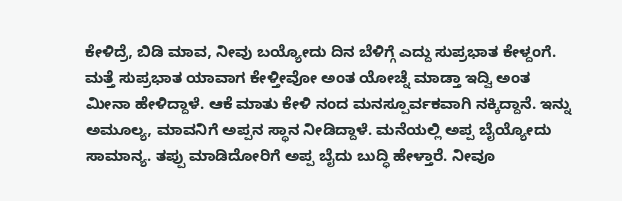ಕೇಳಿದ್ರೆ, ಬಿಡಿ ಮಾವ, ನೀವು ಬಯ್ಯೋದು ದಿನ ಬೆಳಿಗ್ಗೆ ಎದ್ದು ಸುಪ್ರಭಾತ ಕೇಳ್ದಂಗೆ. ಮತ್ತೆ ಸುಪ್ರಭಾತ ಯಾವಾಗ ಕೇಳ್ತೀವೋ ಅಂತ ಯೋಚ್ನೆ ಮಾಡ್ತಾ ಇದ್ವಿ ಅಂತ ಮೀನಾ ಹೇಳಿದ್ದಾಳೆ. ಆಕೆ ಮಾತು ಕೇಳಿ ನಂದ ಮನಸ್ಪೂರ್ವಕವಾಗಿ ನಕ್ಕಿದ್ದಾನೆ. ಇನ್ನು ಅಮೂಲ್ಯ, ಮಾವನಿಗೆ ಅಪ್ಪನ ಸ್ಥಾನ ನೀಡಿದ್ದಾಳೆ. ಮನೆಯಲ್ಲಿ ಅಪ್ಪ ಬೈಯ್ಯೋದು ಸಾಮಾನ್ಯ. ತಪ್ಪು ಮಾಡಿದೋರಿಗೆ ಅಪ್ಪ ಬೈದು ಬುದ್ಧಿ ಹೇಳ್ತಾರೆ. ನೀವೂ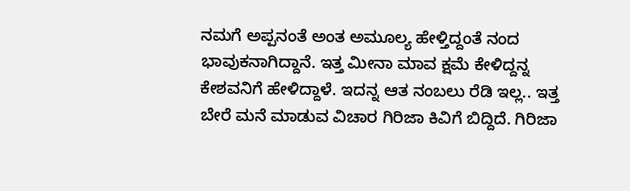ನಮಗೆ ಅಪ್ಪನಂತೆ ಅಂತ ಅಮೂಲ್ಯ ಹೇಳ್ತಿದ್ದಂತೆ ನಂದ ಭಾವುಕನಾಗಿದ್ದಾನೆ. ಇತ್ತ ಮೀನಾ ಮಾವ ಕ್ಷಮೆ ಕೇಳಿದ್ದನ್ನ ಕೇಶವನಿಗೆ ಹೇಳಿದ್ದಾಳೆ. ಇದನ್ನ ಆತ ನಂಬಲು ರೆಡಿ ಇಲ್ಲ.. ಇತ್ತ ಬೇರೆ ಮನೆ ಮಾಡುವ ವಿಚಾರ ಗಿರಿಜಾ ಕಿವಿಗೆ ಬಿದ್ದಿದೆ. ಗಿರಿಜಾ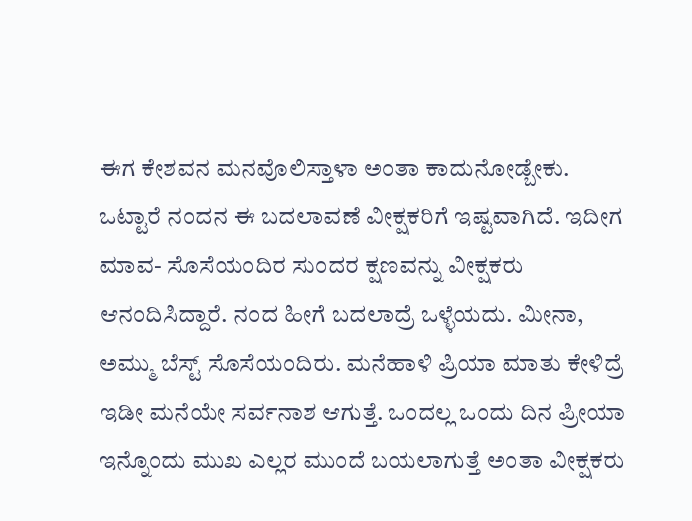ಈಗ ಕೇಶವನ ಮನವೊಲಿಸ್ತಾಳಾ ಅಂತಾ ಕಾದುನೋಡ್ಬೇಕು.
ಒಟ್ಟಾರೆ ನಂದನ ಈ ಬದಲಾವಣೆ ವೀಕ್ಷಕರಿಗೆ ಇಷ್ಟವಾಗಿದೆ. ಇದೀಗ ಮಾವ- ಸೊಸೆಯಂದಿರ ಸುಂದರ ಕ್ಷಣವನ್ನು ವೀಕ್ಷಕರು ಆನಂದಿಸಿದ್ದಾರೆ. ನಂದ ಹೀಗೆ ಬದಲಾದ್ರೆ ಒಳ್ಳೆಯದು. ಮೀನಾ, ಅಮ್ಮು ಬೆಸ್ಟ್ ಸೊಸೆಯಂದಿರು. ಮನೆಹಾಳಿ ಪ್ರಿಯಾ ಮಾತು ಕೇಳಿದ್ರೆ ಇಡೀ ಮನೆಯೇ ಸರ್ವನಾಶ ಆಗುತ್ತೆ. ಒಂದಲ್ಲ ಒಂದು ದಿನ ಪ್ರೀಯಾ ಇನ್ನೊಂದು ಮುಖ ಎಲ್ಲರ ಮುಂದೆ ಬಯಲಾಗುತ್ತೆ ಅಂತಾ ವೀಕ್ಷಕರು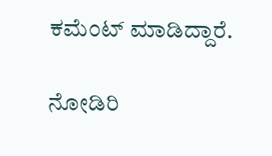ಕಮೆಂಟ್ ಮಾಡಿದ್ದಾರೆ.

ನೋಡಿರಿ